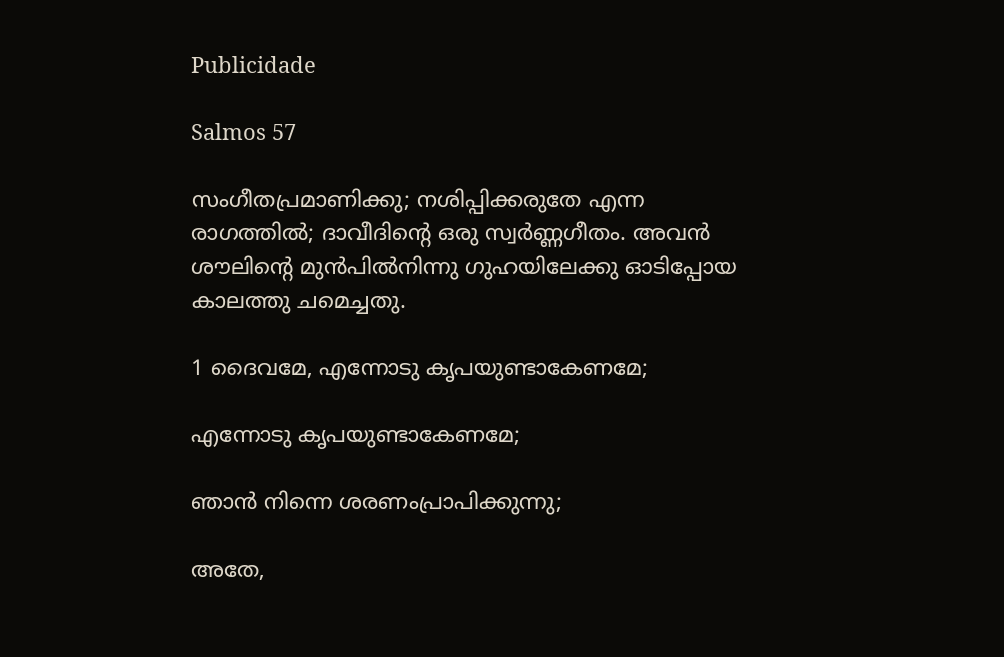Publicidade

Salmos 57

സംഗീതപ്രമാണിക്കു; നശിപ്പിക്കരുതേ എന്ന രാഗത്തിൽ; ദാവീദിന്റെ ഒരു സ്വർണ്ണഗീതം. അവൻ ശൗലിന്റെ മുൻപിൽനിന്നു ഗുഹയിലേക്കു ഓടിപ്പോയ കാലത്തു ചമെച്ചതു.

1 ദൈവമേ, എന്നോടു കൃപയുണ്ടാകേണമേ;

എന്നോടു കൃപയുണ്ടാകേണമേ;

ഞാൻ നിന്നെ ശരണംപ്രാപിക്കുന്നു;

അതേ,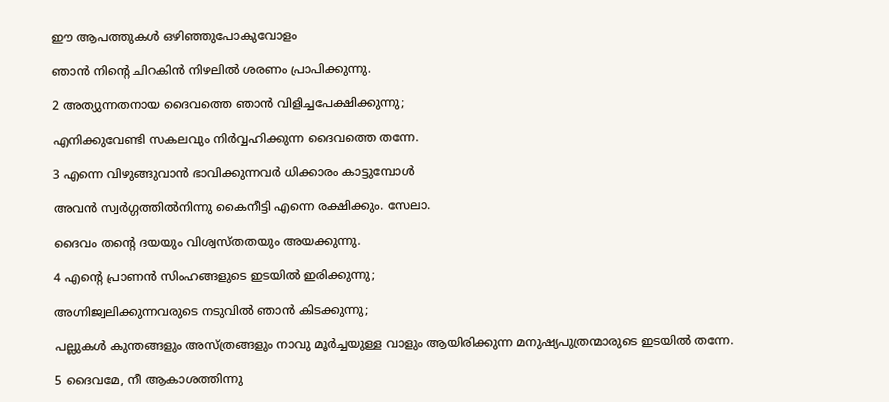ഈ ആപത്തുകൾ ഒഴിഞ്ഞുപോകുവോളം

ഞാൻ നിന്റെ ചിറകിൻ നിഴലിൽ ശരണം പ്രാപിക്കുന്നു.

2 അത്യുന്നതനായ ദൈവത്തെ ഞാൻ വിളിച്ചപേക്ഷിക്കുന്നു;

എനിക്കുവേണ്ടി സകലവും നിർവ്വഹിക്കുന്ന ദൈവത്തെ തന്നേ.

3 എന്നെ വിഴുങ്ങുവാൻ ഭാവിക്കുന്നവർ ധിക്കാരം കാട്ടുമ്പോൾ

അവൻ സ്വർഗ്ഗത്തിൽനിന്നു കൈനീട്ടി എന്നെ രക്ഷിക്കും. സേലാ.

ദൈവം തന്റെ ദയയും വിശ്വസ്തതയും അയക്കുന്നു.

4 എന്റെ പ്രാണൻ സിംഹങ്ങളുടെ ഇടയിൽ ഇരിക്കുന്നു;

അഗ്നിജ്വലിക്കുന്നവരുടെ നടുവിൽ ഞാൻ കിടക്കുന്നു;

പല്ലുകൾ കുന്തങ്ങളും അസ്ത്രങ്ങളും നാവു മൂർച്ചയുള്ള വാളും ആയിരിക്കുന്ന മനുഷ്യപുത്രന്മാരുടെ ഇടയിൽ തന്നേ.

5 ദൈവമേ, നീ ആകാശത്തിന്നു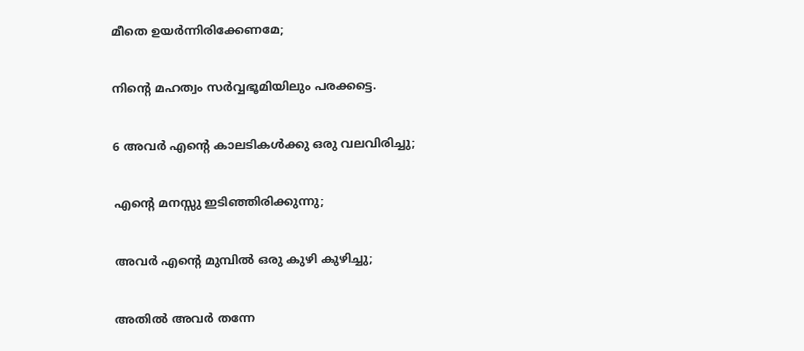മീതെ ഉയർന്നിരിക്കേണമേ;

നിന്റെ മഹത്വം സർവ്വഭൂമിയിലും പരക്കട്ടെ.

6 അവർ എന്റെ കാലടികൾക്കു ഒരു വലവിരിച്ചു;

എന്റെ മനസ്സു ഇടിഞ്ഞിരിക്കുന്നു;

അവർ എന്റെ മുമ്പിൽ ഒരു കുഴി കുഴിച്ചു;

അതിൽ അവർ തന്നേ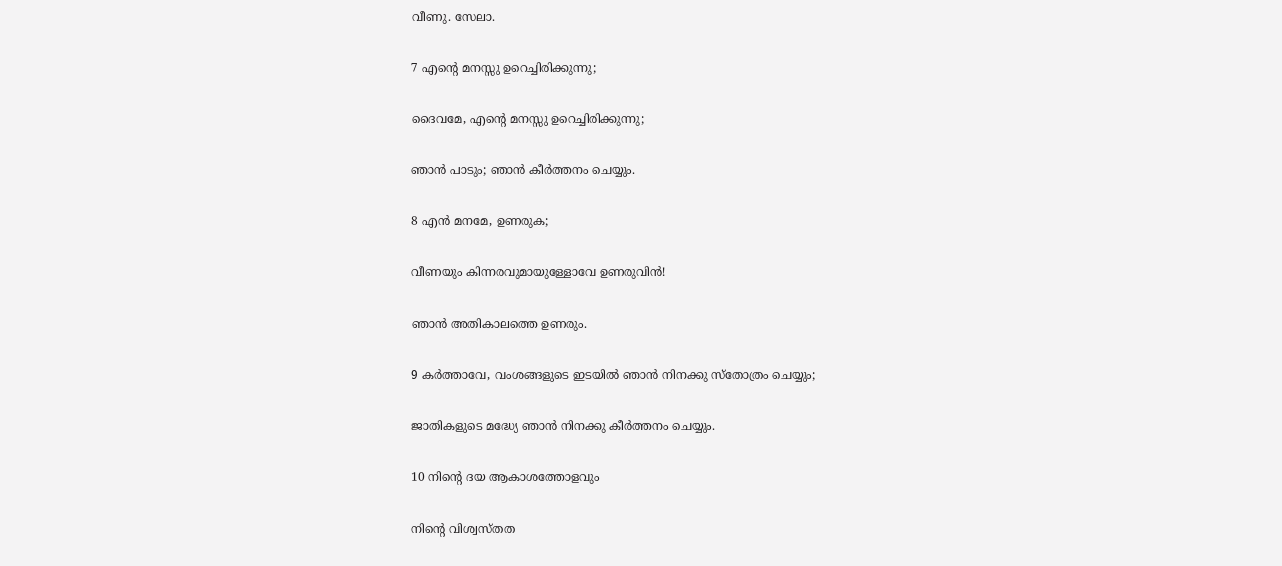വീണു. സേലാ.

7 എന്റെ മനസ്സു ഉറെച്ചിരിക്കുന്നു;

ദൈവമേ, എന്റെ മനസ്സു ഉറെച്ചിരിക്കുന്നു;

ഞാൻ പാടും; ഞാൻ കീർത്തനം ചെയ്യും.

8 എൻ മനമേ, ഉണരുക;

വീണയും കിന്നരവുമായുള്ളോവേ ഉണരുവിൻ!

ഞാൻ അതികാലത്തെ ഉണരും.

9 കർത്താവേ, വംശങ്ങളുടെ ഇടയിൽ ഞാൻ നിനക്കു സ്തോത്രം ചെയ്യും;

ജാതികളുടെ മദ്ധ്യേ ഞാൻ നിനക്കു കീർത്തനം ചെയ്യും.

10 നിന്റെ ദയ ആകാശത്തോളവും

നിന്റെ വിശ്വസ്തത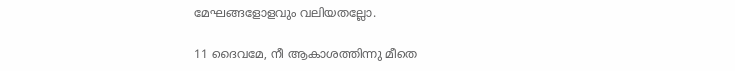മേഘങ്ങളോളവും വലിയതല്ലോ.

11 ദൈവമേ, നീ ആകാശത്തിന്നു മീതെ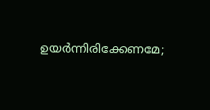ഉയർന്നിരിക്കേണമേ;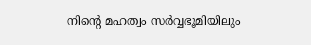നിന്റെ മഹത്വം സർവ്വഭൂമിയിലും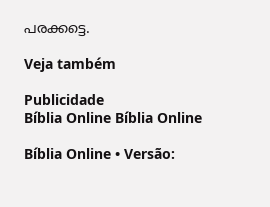പരക്കട്ടെ.

Veja também

Publicidade
Bíblia Online Bíblia Online

Bíblia Online • Versão: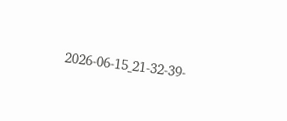2026-06-15_21-32-39-